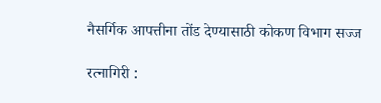नैसर्गिक आपत्तीना तोंड देण्यासाठी कोकण विभाग सज्ज

रत्नागिरी :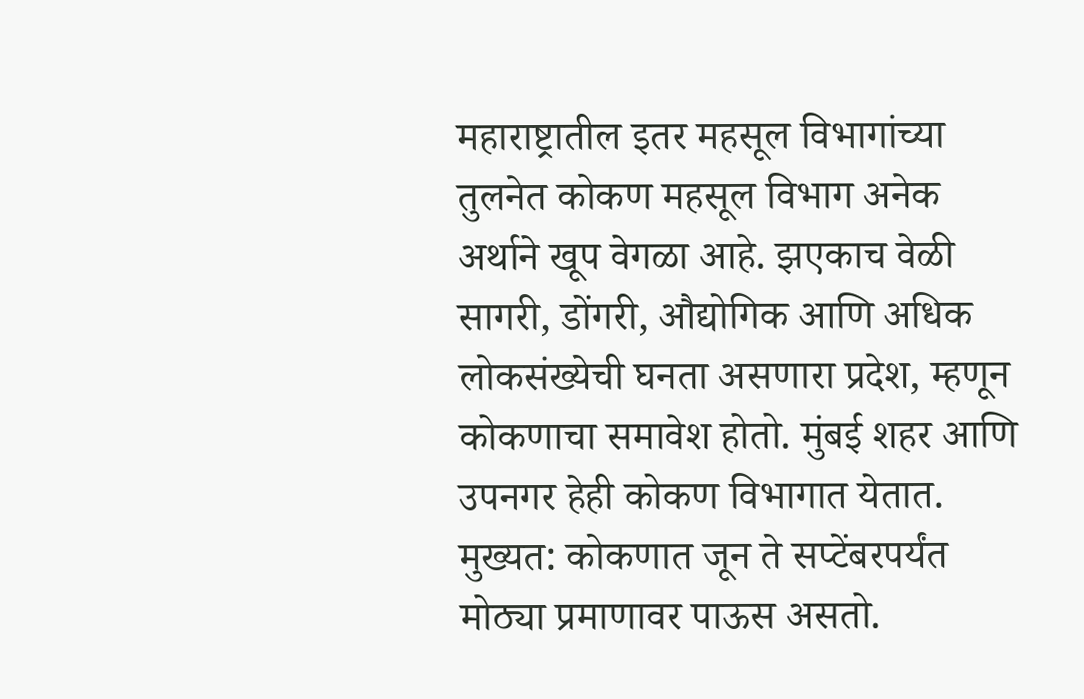महाराष्ट्रातील इतर महसूल विभागांच्या तुलनेत कोकण महसूल विभाग अनेक अर्थाने खूप वेगळा आहे. झएकाच वेळी सागरी, डोंगरी, औद्योगिक आणि अधिक लोकसंख्येची घनता असणारा प्रदेश, म्हणून कोकणाचा समावेश होतो. मुंबई शहर आणि उपनगर हेही कोकण विभागात येतात. मुख्यत: कोकणात जून ते सप्टेंबरपर्यंत मोठ्या प्रमाणावर पाऊस असतो.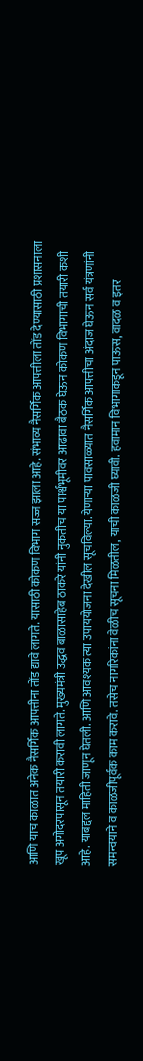आणि याच काळात अनेक नैसर्गिक आपत्तीना तोंड द्यावे लागते. यासाठी कोकण विभाग सज्ज झाला आहे. संभाव्य नैसर्गिक आपत्तीला तोंड देण्यासाठी प्रशासनाला खूप अगोदरपासून तयारी करावी लागते. मुख्यमंत्री उद्धव बाळासाहेब ठाकरे यांनी नुकतीच या पार्श्वभूमीवर आढावा बैठक घेऊन कोकण विभागाची तयारी कशी आहे. याबद्दल माहिती जाणून घेतली. आणि आवश्यक त्या उपाययोजना देखील सूचविल्या. येणाऱ्या पावसाळ्यात नैसर्गिक आपत्तीचा अंदाज घेऊन सर्व यंत्रणांनी समन्वयाने व काळजीपूर्वक काम करावे. तसेच नागरिकांना वेळीच सूचना मिळतील, याची काळजी घ्यावी. हवामान विभागाकडून पाऊस, वादळ व इतर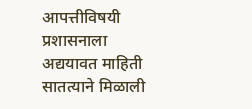आपत्तीविषयी प्रशासनाला अद्ययावत माहिती सातत्याने मिळाली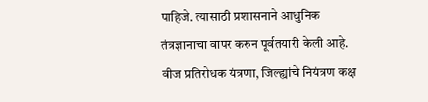पाहिजे. त्यासाठी प्रशासनाने आधुनिक तंत्रज्ञानाचा वापर करुन पूर्वतयारी केली आहे. वीज प्रतिरोधक यंत्रणा, जिल्ह्यांचे नियंत्रण कक्ष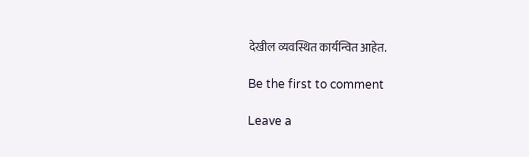देखील व्यवस्थित कार्यन्वित आहेत.

Be the first to comment

Leave a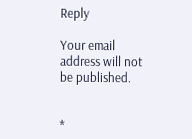Reply

Your email address will not be published.


*